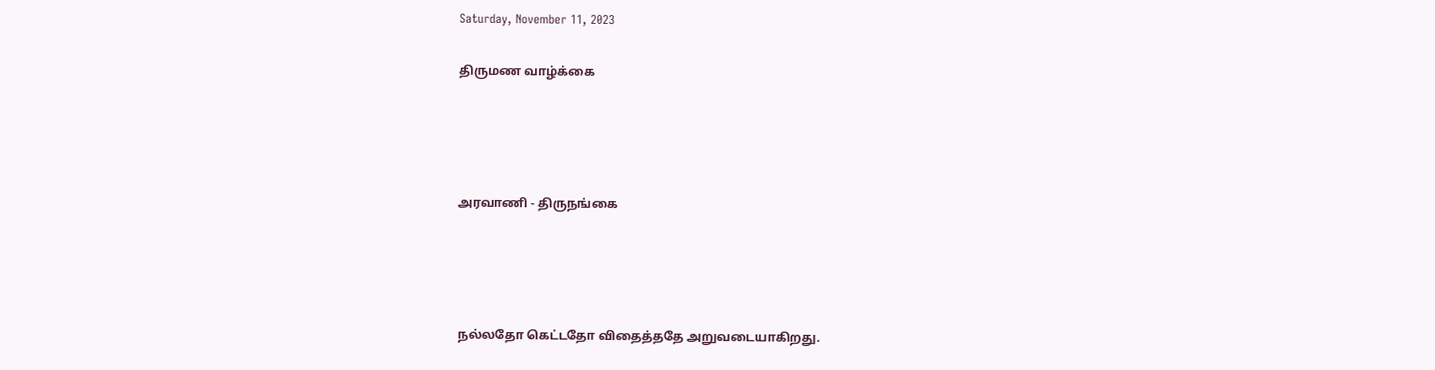Saturday, November 11, 2023

திருமண வாழ்க்கை




அரவாணி - திருநங்கை




நல்லதோ கெட்டதோ விதைத்ததே அறுவடையாகிறது.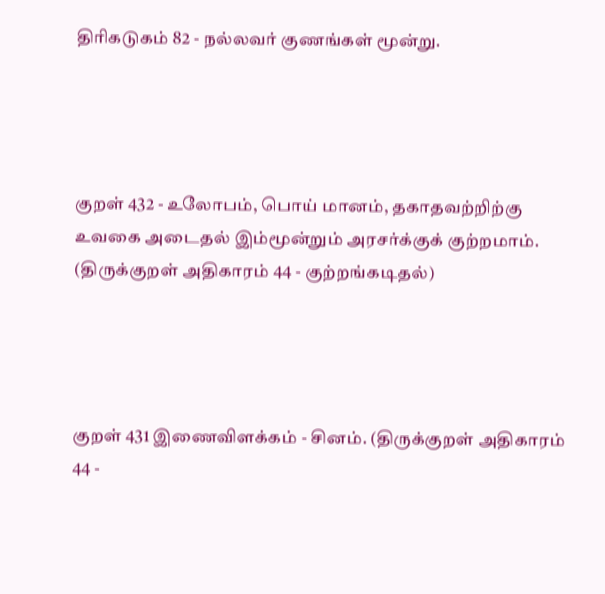திரிகடுகம் 82 - நல்லவர் குணங்கள் மூன்று.




குறள் 432 - உலோபம், பொய் மானம், தகாதவற்றிற்கு உவகை அடைதல் இம்மூன்றும் அரசர்க்குக் குற்றமாம். (திருக்குறள் அதிகாரம் 44 - குற்றங்கடிதல்)




குறள் 431 இணைவிளக்கம் - சினம். (திருக்குறள் அதிகாரம் 44 -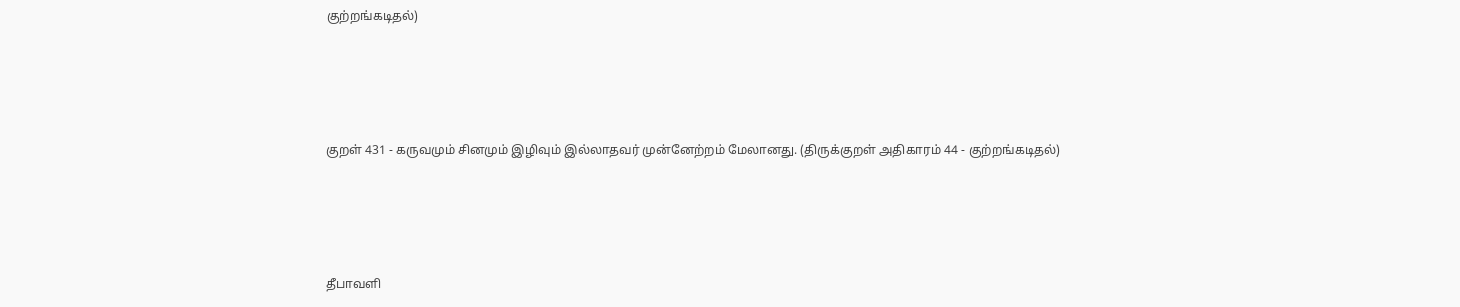குற்றங்கடிதல்)




குறள் 431 - கருவமும் சினமும் இழிவும் இல்லாதவர் முன்னேற்றம் மேலானது. (திருக்குறள் அதிகாரம் 44 - குற்றங்கடிதல்)




தீபாவளி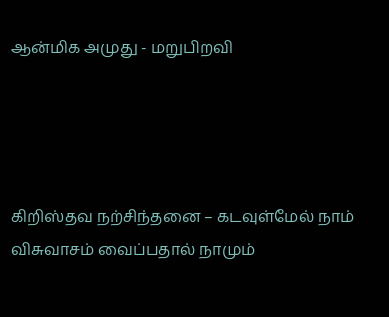ஆன்மிக அமுது - மறுபிறவி




கிறிஸ்தவ நற்சிந்தனை – கடவுள்மேல் நாம் விசுவாசம் வைப்பதால் நாமும்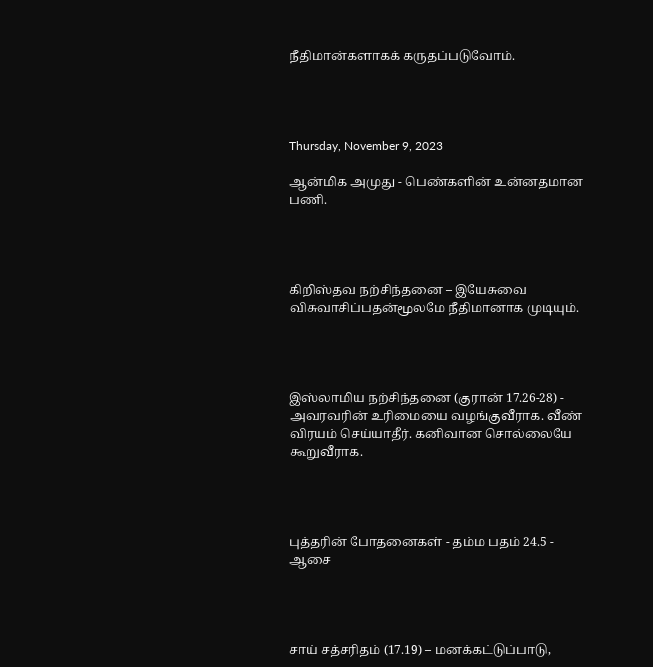நீதிமான்களாகக் கருதப்படுவோம்.




Thursday, November 9, 2023

ஆன்மிக அமுது - பெண்களின் உன்னதமான பணி.




கிறிஸ்தவ நற்சிந்தனை – இயேசுவை விசுவாசிப்பதன்மூலமே நீதிமானாக முடியும்.




இஸ்லாமிய நற்சிந்தனை (குரான் 17.26-28) - அவரவரின் உரிமையை வழங்குவீராக. வீண் விரயம் செய்யாதீர். கனிவான சொல்லையே கூறுவீராக.




புத்தரின் போதனைகள் - தம்ம பதம் 24.5 - ஆசை




சாய் சத்சரிதம் (17.19) – மனக்கட்டுப்பாடு,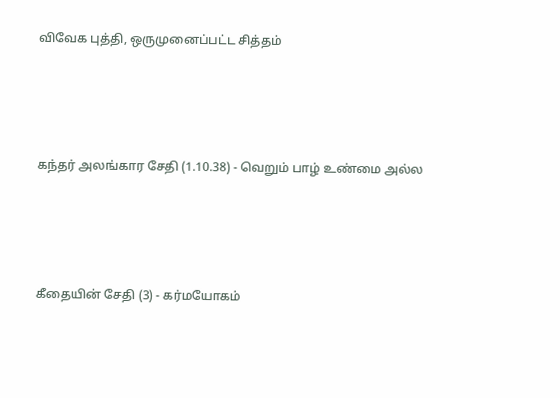விவேக புத்தி, ஒருமுனைப்பட்ட சித்தம்




கந்தர் அலங்கார சேதி (1.10.38) - வெறும் பாழ் உண்மை அல்ல




கீதையின் சேதி (3) - கர்மயோகம்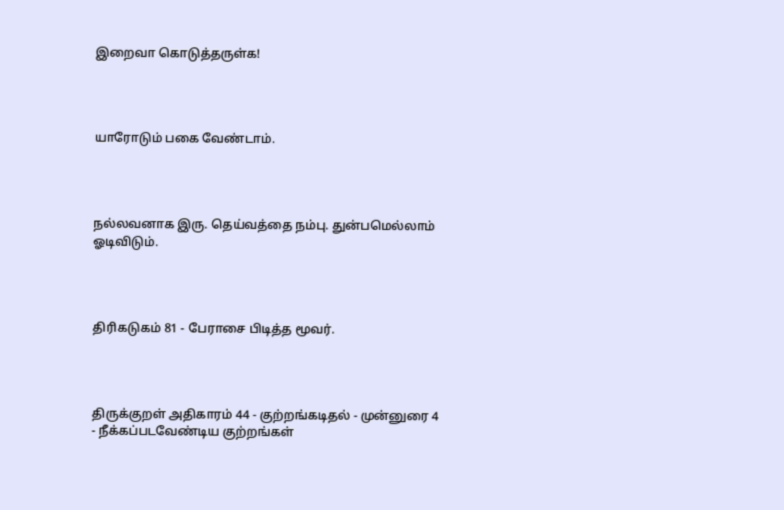இறைவா கொடுத்தருள்க!




யாரோடும் பகை வேண்டாம்.




நல்லவனாக இரு. தெய்வத்தை நம்பு. துன்பமெல்லாம் ஓடிவிடும்.




திரிகடுகம் 81 - பேராசை பிடித்த மூவர்.




திருக்குறள் அதிகாரம் 44 - குற்றங்கடிதல் - முன்னுரை 4 - நீக்கப்படவேண்டிய குற்றங்கள்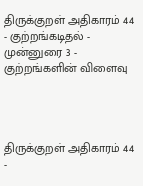திருக்குறள் அதிகாரம் 44 - குற்றங்கடிதல் - முன்னுரை 3 - குற்றங்களின் விளைவு




திருக்குறள் அதிகாரம் 44 -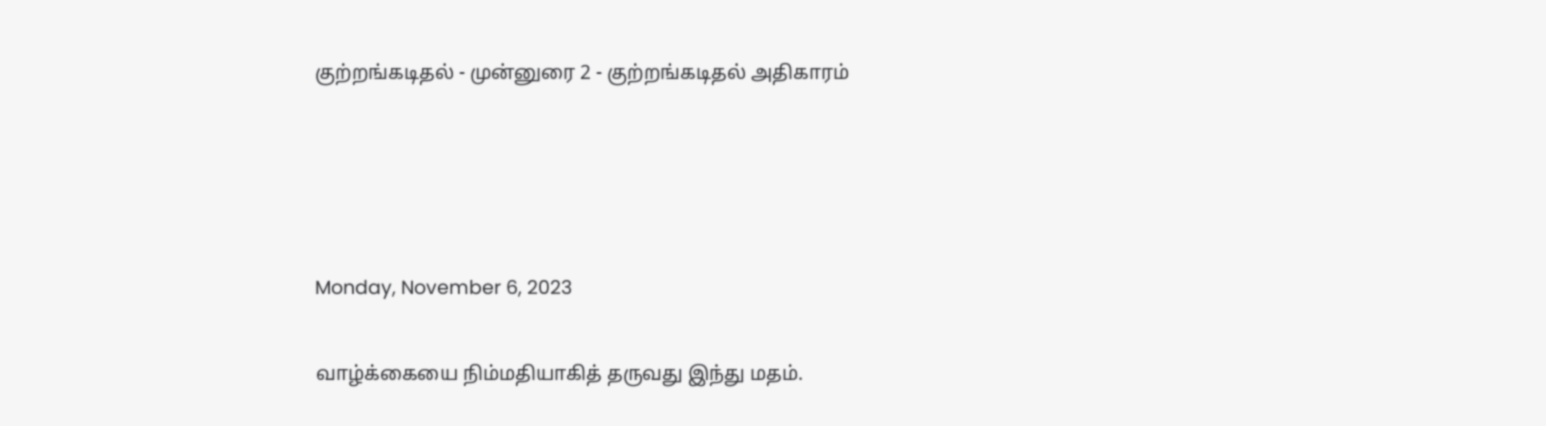குற்றங்கடிதல் - முன்னுரை 2 - குற்றங்கடிதல் அதிகாரம்




Monday, November 6, 2023

வாழ்க்கையை நிம்மதியாகித் தருவது இந்து மதம்.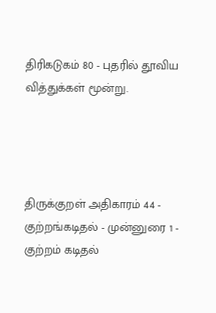திரிகடுகம் 80 - புதரில் தூவிய வித்துக்கள் மூன்று.




திருக்குறள் அதிகாரம் 44 - குற்றங்கடிதல் - முன்னுரை 1 - குற்றம் கடிதல்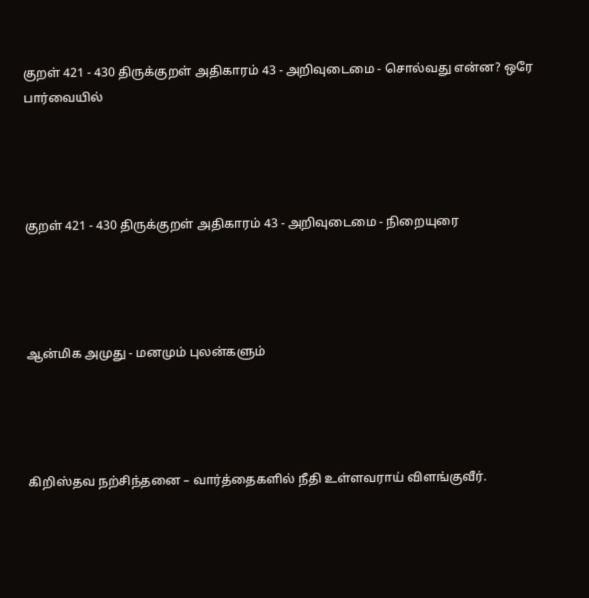குறள் 421 - 430 திருக்குறள் அதிகாரம் 43 - அறிவுடைமை - சொல்வது என்ன? ஒரே பார்வையில்




குறள் 421 - 430 திருக்குறள் அதிகாரம் 43 - அறிவுடைமை - நிறையுரை




ஆன்மிக அமுது - மனமும் புலன்களும்




கிறிஸ்தவ நற்சிந்தனை – வார்த்தைகளில் நீதி உள்ளவராய் விளங்குவீர்.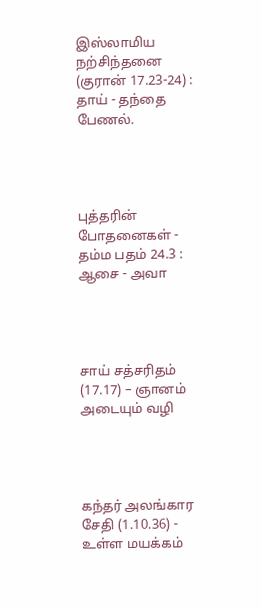இஸ்லாமிய நற்சிந்தனை (குரான் 17.23-24) : தாய் - தந்தை பேணல்.




புத்தரின் போதனைகள் - தம்ம பதம் 24.3 : ஆசை - அவா




சாய் சத்சரிதம் (17.17) – ஞானம் அடையும் வழி




கந்தர் அலங்கார சேதி (1.10.36) - உள்ள மயக்கம்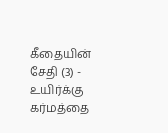கீதையின் சேதி (3) - உயிர்க்கு கர்மத்தை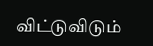விட்டுவிடும்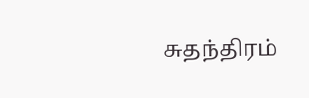சுதந்திரம்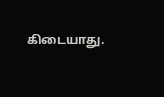கிடையாது.